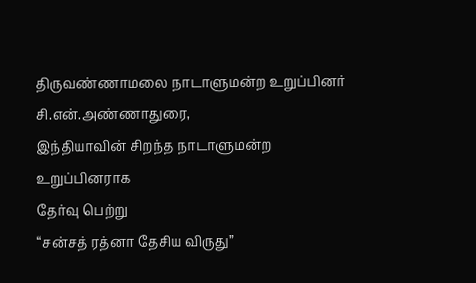திருவண்ணாமலை நாடாளுமன்ற உறுப்பினர் சி.என்.அண்ணாதுரை,
இந்தியாவின் சிறந்த நாடாளுமன்ற உறுப்பினராக
தேர்வு பெற்று
“சன்சத் ரத்னா தேசிய விருது”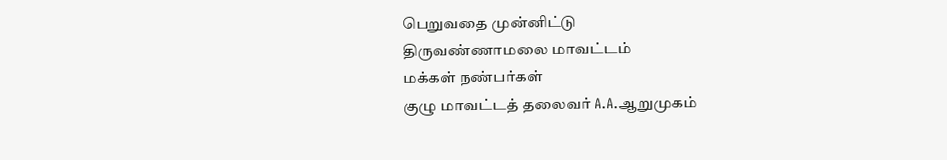பெறுவதை முன்னிட்டு
திருவண்ணாமலை மாவட்டம்
மக்கள் நண்பர்கள்
குழு மாவட்டத் தலைவர் A.A.ஆறுமுகம்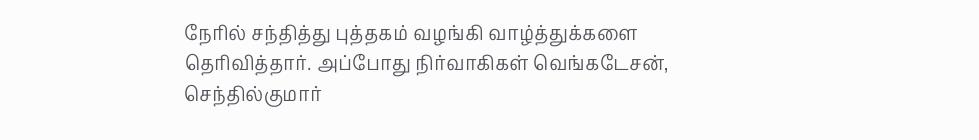நேரில் சந்தித்து புத்தகம் வழங்கி வாழ்த்துக்களை தெரிவித்தார். அப்போது நிர்வாகிகள் வெங்கடேசன், செந்தில்குமார்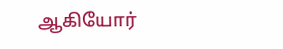ஆகியோர்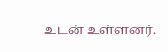உடன் உள்ளனர்.